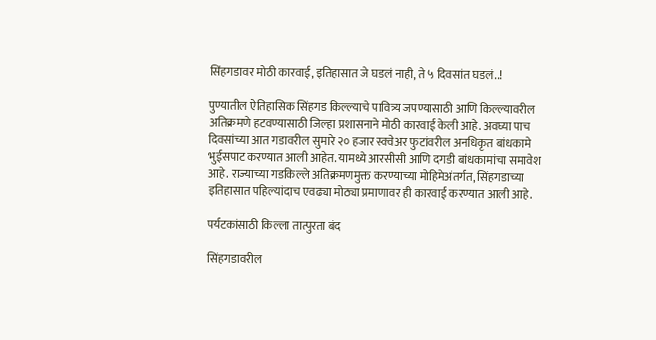सिंहगडावर मोठी कारवाई, इतिहासात जे घडलं नाही, ते ५ दिवसांत घडलं..!

पुण्यातील ऐतिहासिक सिंहगड किल्ल्याचे पावित्र्य जपण्यासाठी आणि किल्ल्यावरील अतिक्रमणे हटवण्यासाठी जिल्हा प्रशासनाने मोठी कारवाई केली आहे. अवघ्या पाच दिवसांच्या आत गडावरील सुमारे २० हजार स्क्वेअर फुटांवरील अनधिकृत बांधकामे भुईसपाट करण्यात आली आहेत. यामध्ये आरसीसी आणि दगडी बांधकामांचा समावेश आहे. राज्याच्या गडकिल्ले अतिक्रमणमुक्त करण्याच्या मोहिमेअंतर्गत, सिंहगडाच्या इतिहासात पहिल्यांदाच एवढ्या मोठ्या प्रमाणावर ही कारवाई करण्यात आली आहे.

पर्यटकांसाठी किल्ला तात्पुरता बंद

सिंहगडावरील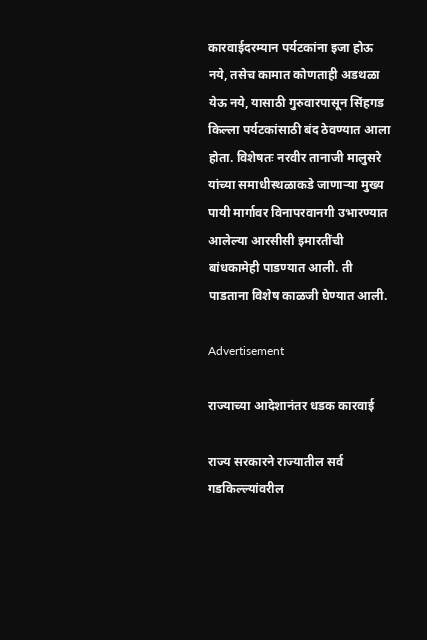कारवाईदरम्यान पर्यटकांना इजा होऊ नये, तसेच कामात कोणताही अडथळा येऊ नये, यासाठी गुरुवारपासून सिंहगड किल्ला पर्यटकांसाठी बंद ठेवण्यात आला होता. विशेषतः नरवीर तानाजी मालुसरे यांच्या समाधीस्थळाकडे जाणाऱ्या मुख्य पायी मार्गावर विनापरवानगी उभारण्यात आलेल्या आरसीसी इमारतींची बांधकामेही पाडण्यात आली. ती पाडताना विशेष काळजी घेण्यात आली.

Advertisement

राज्याच्या आदेशानंतर धडक कारवाई

राज्य सरकारने राज्यातील सर्व गडकिल्ल्यांवरील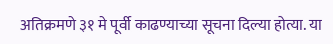अतिक्रमणे ३१ मे पूर्वी काढण्याच्या सूचना दिल्या होत्या. या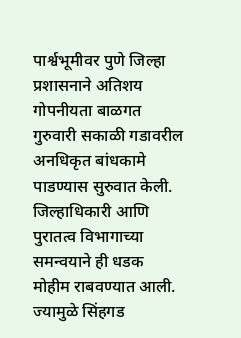पार्श्वभूमीवर पुणे जिल्हा प्रशासनाने अतिशय गोपनीयता बाळगत गुरुवारी सकाळी गडावरील अनधिकृत बांधकामे पाडण्यास सुरुवात केली. जिल्हाधिकारी आणि पुरातत्व विभागाच्या समन्वयाने ही धडक मोहीम राबवण्यात आली. ज्यामुळे सिंहगड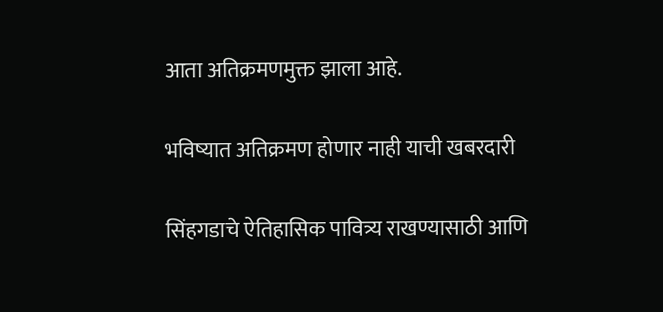आता अतिक्रमणमुक्त झाला आहे.

भविष्यात अतिक्रमण होणार नाही याची खबरदारी

सिंहगडाचे ऐतिहासिक पावित्र्य राखण्यासाठी आणि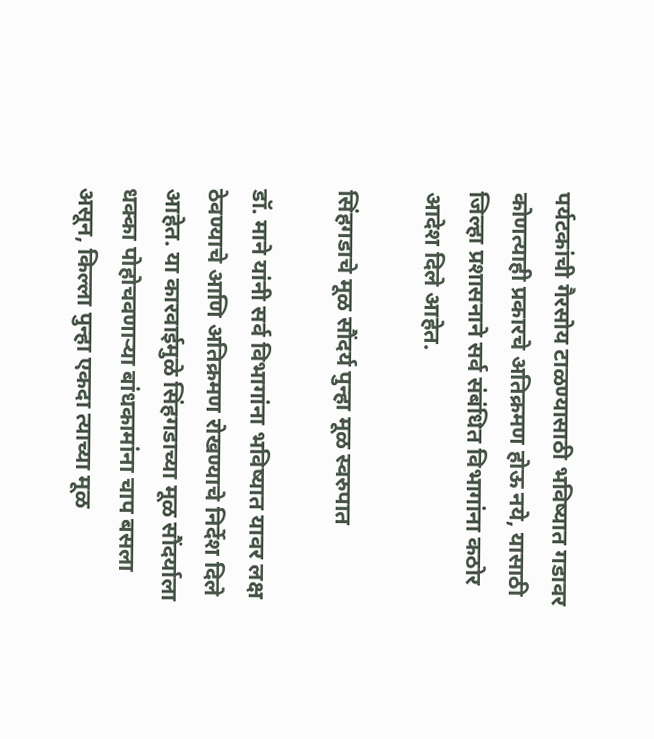पर्यटकांची गैरसोय टाळण्यासाठी भविष्यात गडावर कोणत्याही प्रकारचे अतिक्रमण होऊ नये, यासाठी जिल्हा प्रशासनाने सर्व संबंधित विभागांना कठोर आदेश दिले आहेत.

सिंहगडाचे मूळ सौंदर्य पुन्हा मूळ स्वरुपात

डॉ. माने यांनी सर्व विभागांना भविष्यात यावर लक्ष ठेवण्याचे आणि अतिक्रमण रोखण्याचे निर्देश दिले आहेत. या कारवाईमुळे सिंहगडाच्या मूळ सौंदर्याला धक्का पोहोचवणाऱ्या बांधकामांना चाप बसला असून, किल्ला पुन्हा एकदा त्याच्या मूळ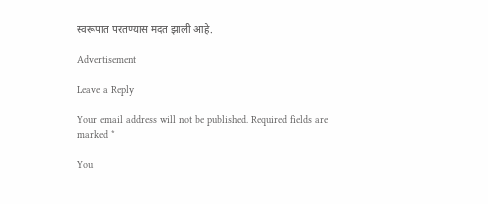स्वरूपात परतण्यास मदत झाली आहे.

Advertisement

Leave a Reply

Your email address will not be published. Required fields are marked *

You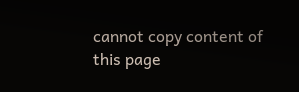cannot copy content of this page